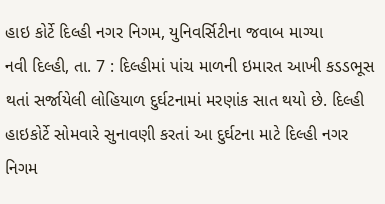હાઇ કોર્ટે દિલ્હી નગર નિગમ, યુનિવર્સિટીના જવાબ માગ્યા
નવી દિલ્હી, તા. 7 : દિલ્હીમાં પાંચ માળની ઇમારત આખી કડડભૂસ થતાં સર્જાયેલી લોહિયાળ દુર્ઘટનામાં મરણાંક સાત થયો છે. દિલ્હી હાઇકોર્ટે સોમવારે સુનાવણી કરતાં આ દુર્ઘટના માટે દિલ્હી નગર નિગમ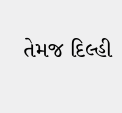તેમજ દિલ્હી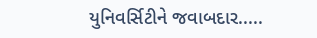યુનિવર્સિટીને જવાબદાર.....